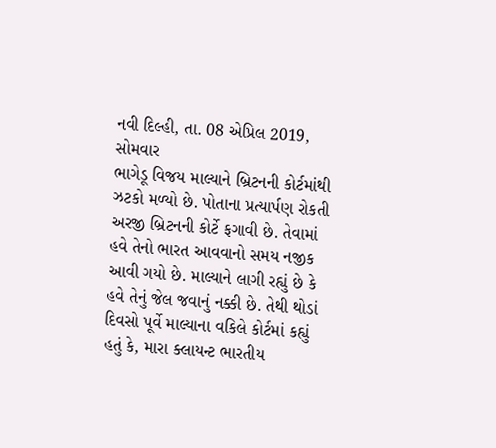નવી દિલ્હી, તા. 08 એપ્રિલ 2019, સોમવાર
ભાગેડૂ વિજય માલ્યાને બ્રિટનની કોર્ટમાંથી ઝટકો મળ્યો છે. પોતાના પ્રત્યાર્પણ રોકતી અરજી બ્રિટનની કોર્ટે ફગાવી છે. તેવામાં હવે તેનો ભારત આવવાનો સમય નજીક આવી ગયો છે. માલ્યાને લાગી રહ્યું છે કે હવે તેનું જેલ જવાનું નક્કી છે. તેથી થોડાં દિવસો પૂર્વે માલ્યાના વકિલે કોર્ટમાં કહ્યું હતું કે, મારા ક્લાયન્ટ ભારતીય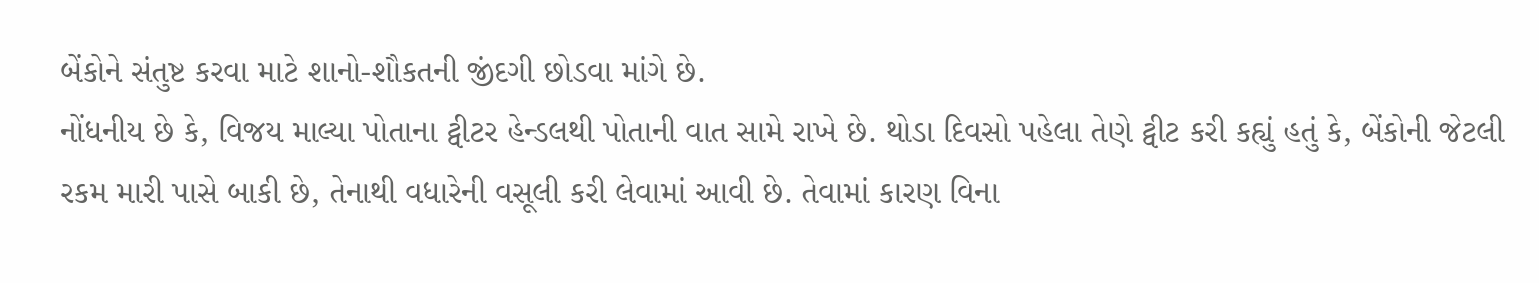બેંકોને સંતુષ્ટ કરવા માટે શાનો-શૌકતની જીંદગી છોડવા માંગે છે.
નોંધનીય છે કે, વિજય માલ્યા પોતાના ટ્વીટર હેન્ડલથી પોતાની વાત સામે રાખે છે. થોડા દિવસો પહેલા તેણે ટ્વીટ કરી કહ્યું હતું કે, બેંકોની જેટલી રકમ મારી પાસે બાકી છે, તેનાથી વધારેની વસૂલી કરી લેવામાં આવી છે. તેવામાં કારણ વિના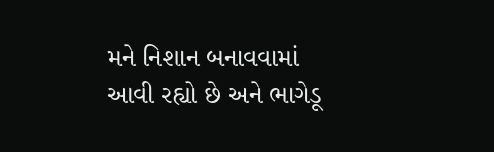મને નિશાન બનાવવામાં આવી રહ્યો છે અને ભાગેડૂ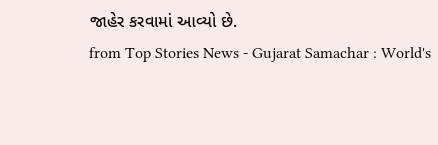જાહેર કરવામાં આવ્યો છે.
from Top Stories News - Gujarat Samachar : World's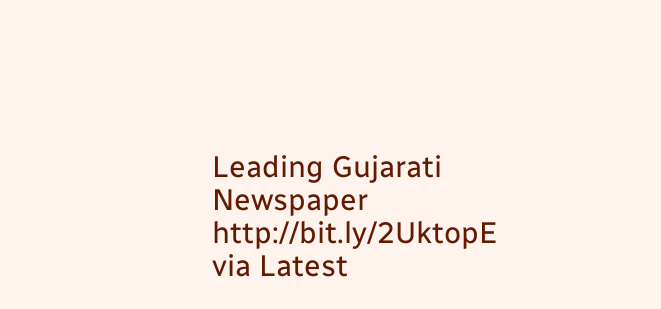Leading Gujarati Newspaper http://bit.ly/2UktopE
via Latest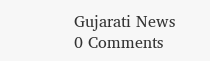Gujarati News
0 Comments